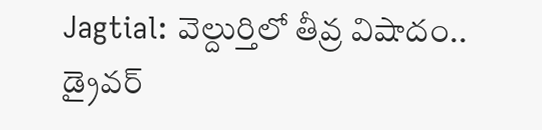Jagtial: వెల్దుర్తిలో తీవ్ర విషాదం.. డ్రైవర్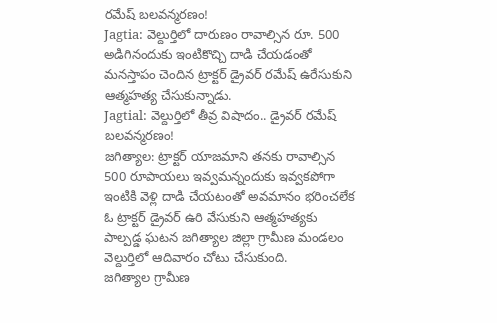రమేష్ బలవన్మరణం!
Jagtia: వెల్దుర్తిలో దారుణం రావాల్సిన రూ. 500 అడిగినందుకు ఇంటికొచ్చి దాడి చేయడంతో మనస్తాపం చెందిన ట్రాక్టర్ డ్రైవర్ రమేష్ ఉరేసుకుని ఆత్మహత్య చేసుకున్నాడు.
Jagtial: వెల్దుర్తిలో తీవ్ర విషాదం.. డ్రైవర్ రమేష్ బలవన్మరణం!
జగిత్యాల: ట్రాక్టర్ యాజమాని తనకు రావాల్సిన 500 రూపాయలు ఇవ్వమన్నందుకు ఇవ్వకపోగా ఇంటికి వెళ్లి దాడి చేయటంతో అవమానం భరించలేక ఓ ట్రాక్టర్ డ్రైవర్ ఉరి వేసుకుని ఆత్మహత్యకు పాల్పడ్డ ఘటన జగిత్యాల జిల్లా గ్రామీణ మండలం వెల్దుర్తిలో ఆదివారం చోటు చేసుకుంది.
జగిత్యాల గ్రామీణ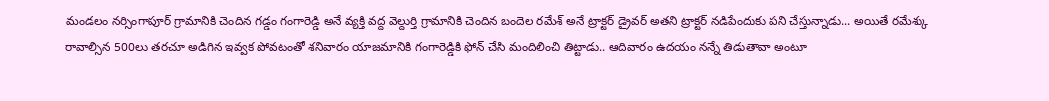మండలం నర్సింగాపూర్ గ్రామానికి చెందిన గడ్డం గంగారెడ్డి అనే వ్యక్తి వద్ద వెల్దుర్తి గ్రామానికి చెందిన బందెల రమేశ్ అనే ట్రాక్టర్ డ్రైవర్ అతని ట్రాక్టర్ నడిపేందుకు పని చేస్తున్నాడు... అయితే రమేశ్కు రావాల్సిన 500లు తరచూ అడిగిన ఇవ్వక పోవటంతో శనివారం యాజమానికి గంగారెడ్డికి ఫోన్ చేసి మందిలించి తిట్టాడు.. ఆదివారం ఉదయం నన్నే తిడుతావా అంటూ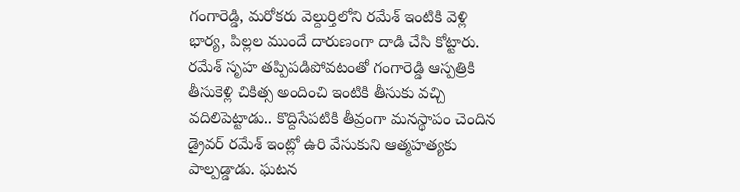గంగారెడ్డి, మరోకరు వెల్దుర్తిలోని రమేశ్ ఇంటికి వెళ్లి భార్య, పిల్లల ముందే దారుణంగా దాడి చేసి కోట్టారు.
రమేశ్ సృహ తప్పిపడిపోవటంతో గంగారెడ్డి ఆస్పత్రికి తీసుకెళ్లి చికిత్స అందించి ఇంటికి తీసుకు వచ్చి వదిలిపెట్టాడు.. కొద్దిసేపటికి తీవ్రంగా మనస్థాపం చెందిన డ్రైవర్ రమేశ్ ఇంట్లో ఉరి వేసుకుని ఆత్మహత్యకు పాల్పడ్డాడు. ఘటన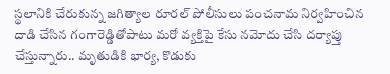స్థలానికి చేరుకున్న జగిత్యాల రూరల్ పోలీసులు పంచనామ నిర్వహించిన దాడి చేసిన గంగారెడ్డితోపాటు మరో వ్యక్తిపై కేసు నమోదు చేసి దర్యాప్తు చేస్తున్నారు.. మృతుడికి భార్య, కొడుకు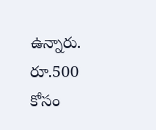ఉన్నారు. రూ.500 కోసం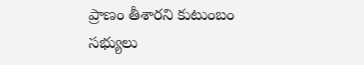ప్రాణం తీశారని కుటుంబం సభ్యులు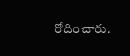రోదించారు.